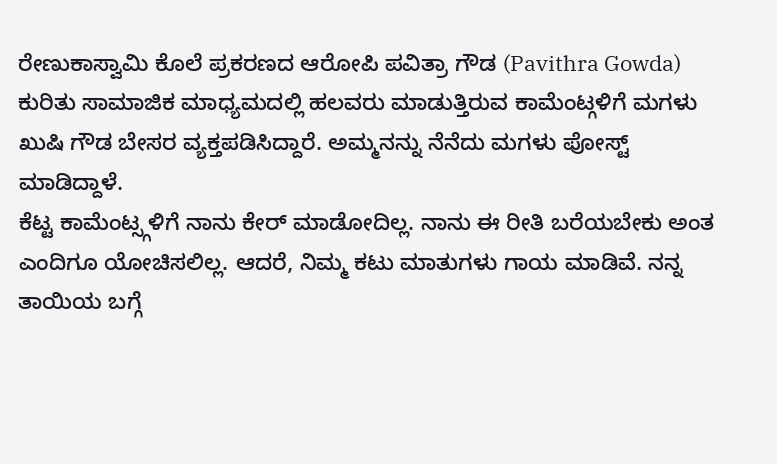ರೇಣುಕಾಸ್ವಾಮಿ ಕೊಲೆ ಪ್ರಕರಣದ ಆರೋಪಿ ಪವಿತ್ರಾ ಗೌಡ (Pavithra Gowda) ಕುರಿತು ಸಾಮಾಜಿಕ ಮಾಧ್ಯಮದಲ್ಲಿ ಹಲವರು ಮಾಡುತ್ತಿರುವ ಕಾಮೆಂಟ್ಗಳಿಗೆ ಮಗಳು ಖುಷಿ ಗೌಡ ಬೇಸರ ವ್ಯಕ್ತಪಡಿಸಿದ್ದಾರೆ. ಅಮ್ಮನನ್ನು ನೆನೆದು ಮಗಳು ಪೋಸ್ಟ್ ಮಾಡಿದ್ದಾಳೆ.
ಕೆಟ್ಟ ಕಾಮೆಂಟ್ಸ್ಗಳಿಗೆ ನಾನು ಕೇರ್ ಮಾಡೋದಿಲ್ಲ. ನಾನು ಈ ರೀತಿ ಬರೆಯಬೇಕು ಅಂತ ಎಂದಿಗೂ ಯೋಚಿಸಲಿಲ್ಲ. ಆದರೆ, ನಿಮ್ಮ ಕಟು ಮಾತುಗಳು ಗಾಯ ಮಾಡಿವೆ. ನನ್ನ ತಾಯಿಯ ಬಗ್ಗೆ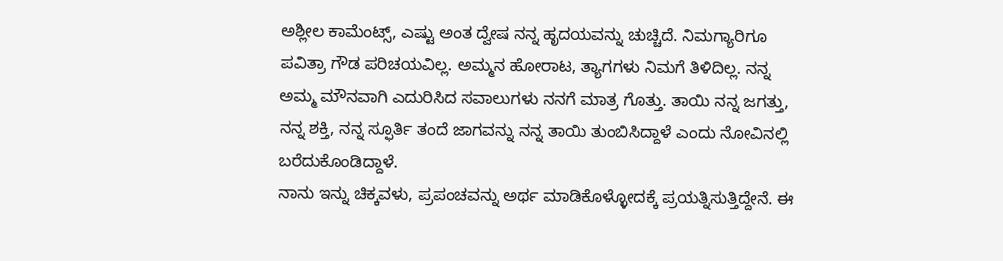ಅಶ್ಲೀಲ ಕಾಮೆಂಟ್ಸ್, ಎಷ್ಟು ಅಂತ ದ್ವೇಷ ನನ್ನ ಹೃದಯವನ್ನು ಚುಚ್ಚಿದೆ. ನಿಮಗ್ಯಾರಿಗೂ ಪವಿತ್ರಾ ಗೌಡ ಪರಿಚಯವಿಲ್ಲ. ಅಮ್ಮನ ಹೋರಾಟ, ತ್ಯಾಗಗಳು ನಿಮಗೆ ತಿಳಿದಿಲ್ಲ. ನನ್ನ ಅಮ್ಮ ಮೌನವಾಗಿ ಎದುರಿಸಿದ ಸವಾಲುಗಳು ನನಗೆ ಮಾತ್ರ ಗೊತ್ತು. ತಾಯಿ ನನ್ನ ಜಗತ್ತು, ನನ್ನ ಶಕ್ತಿ, ನನ್ನ ಸ್ಫೂರ್ತಿ ತಂದೆ ಜಾಗವನ್ನು ನನ್ನ ತಾಯಿ ತುಂಬಿಸಿದ್ದಾಳೆ ಎಂದು ನೋವಿನಲ್ಲಿ ಬರೆದುಕೊಂಡಿದ್ದಾಳೆ.
ನಾನು ಇನ್ನು ಚಿಕ್ಕವಳು, ಪ್ರಪಂಚವನ್ನು ಅರ್ಥ ಮಾಡಿಕೊಳ್ಳೋದಕ್ಕೆ ಪ್ರಯತ್ನಿಸುತ್ತಿದ್ದೇನೆ. ಈ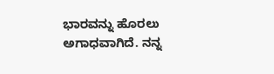ಭಾರವನ್ನು ಹೊರಲು ಅಗಾಧವಾಗಿದೆ. ನನ್ನ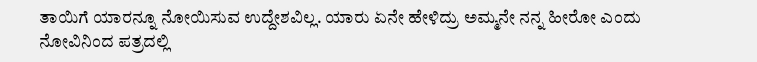ತಾಯಿಗೆ ಯಾರನ್ನೂ ನೋಯಿಸುವ ಉದ್ದೇಶವಿಲ್ಲ. ಯಾರು ಏನೇ ಹೇಳಿದ್ರು ಅಮ್ಮನೇ ನನ್ನ ಹೀರೋ ಎಂದು ನೋವಿನಿಂದ ಪತ್ರದಲ್ಲಿ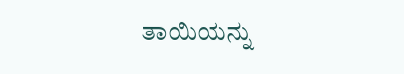ತಾಯಿಯನ್ನು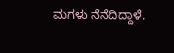ಮಗಳು ನೆನೆದಿದ್ದಾಳೆ.